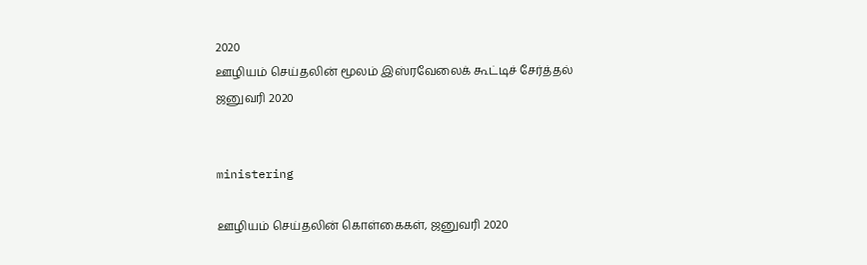2020
ஊழியம் செய்தலின் மூலம் இஸ்ரவேலைக் கூட்டிச் சேர்த்தல்
ஜனுவரி 2020


ministering

ஊழியம் செய்தலின் கொள்கைகள், ஜனுவரி 2020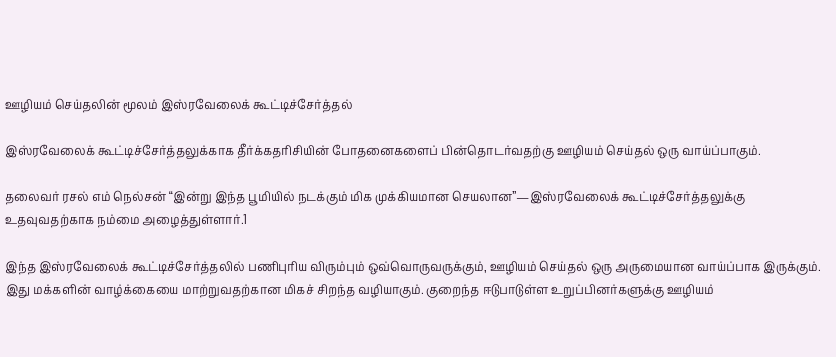ஊழியம் செய்தலின் மூலம் இஸ்ரவேலைக் கூட்டிச்சேர்த்தல்

இஸ்ரவேலைக் கூட்டிச்சேர்த்தலுக்காக தீர்க்கதரிசியின் போதனைகளைப் பின்தொடர்வதற்கு ஊழியம் செய்தல் ஒரு வாய்ப்பாகும்.

தலைவர் ரசல் எம் நெல்சன் “இன்று இந்த பூமியில் நடக்கும் மிக முக்கியமான செயலான”—இஸ்ரவேலைக் கூட்டிச்சேர்த்தலுக்கு உதவுவதற்காக நம்மை அழைத்துள்ளார்.1

இந்த இஸ்ரவேலைக் கூட்டிச்சேர்த்தலில் பணிபுரிய விரும்பும் ஒவ்வொருவருக்கும், ஊழியம் செய்தல் ஒரு அருமையான வாய்ப்பாக இருக்கும். இது மக்களின் வாழ்க்கையை மாற்றுவதற்கான மிகச் சிறந்த வழியாகும். குறைந்த ஈடுபாடுள்ள உறுப்பினர்களுக்கு ஊழியம்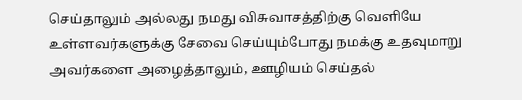செய்தாலும் அல்லது நமது விசுவாசத்திற்கு வெளியே உள்ளவர்களுக்கு சேவை செய்யும்போது நமக்கு உதவுமாறு அவர்களை அழைத்தாலும், ஊழியம் செய்தல்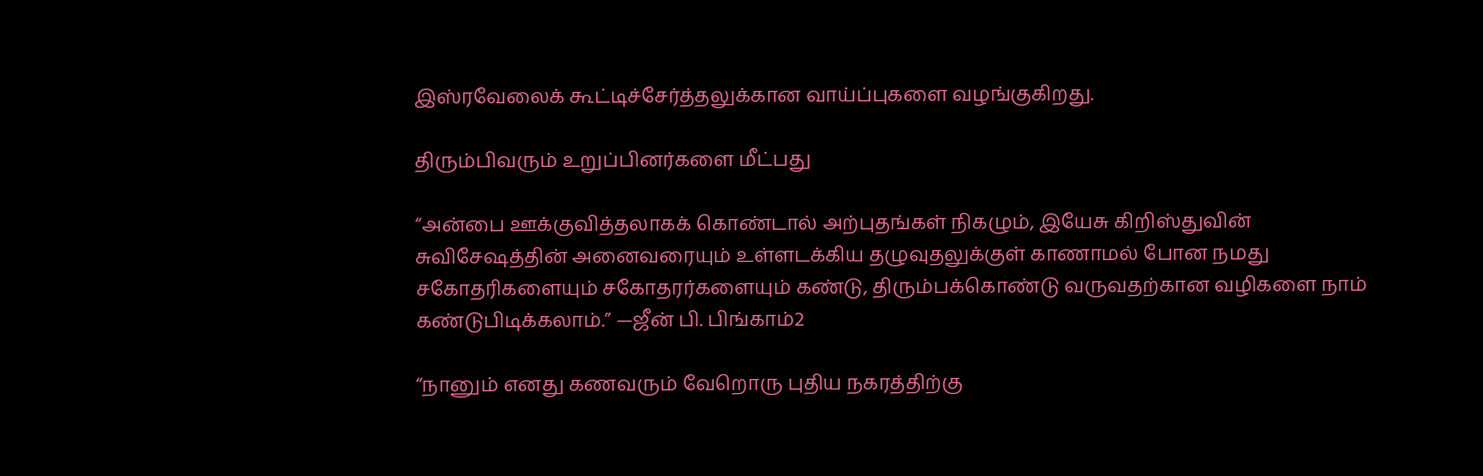இஸ்ரவேலைக் கூட்டிச்சேர்த்தலுக்கான வாய்ப்புகளை வழங்குகிறது.

திரும்பிவரும் உறுப்பினர்களை மீட்பது

“அன்பை ஊக்குவித்தலாகக் கொண்டால் அற்புதங்கள் நிகழும், இயேசு கிறிஸ்துவின் சுவிசேஷத்தின் அனைவரையும் உள்ளடக்கிய தழுவுதலுக்குள் காணாமல் போன நமது சகோதரிகளையும் சகோதரர்களையும் கண்டு, திரும்பக்கொண்டு வருவதற்கான வழிகளை நாம் கண்டுபிடிக்கலாம்.” —ஜீன் பி. பிங்காம்2

“நானும் எனது கணவரும் வேறொரு புதிய நகரத்திற்கு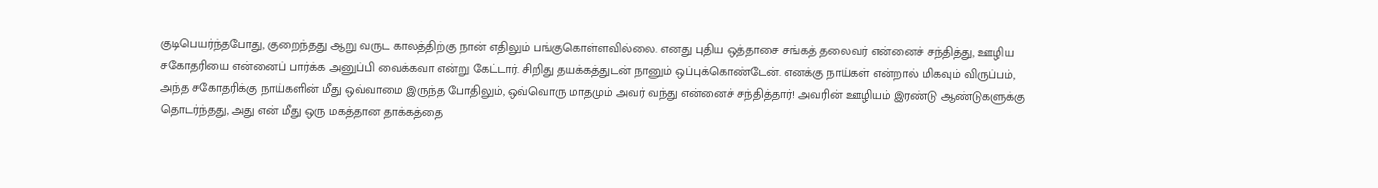குடிபெயர்ந்தபோது, குறைந்தது ஆறு வருட காலத்திற்கு நான் எதிலும் பங்குகொள்ளவில்லை. எனது புதிய ஒத்தாசை சங்கத் தலைவர் என்னைச் சந்தித்து, ஊழிய சகோதரியை என்னைப் பார்க்க அனுப்பி வைக்கவா என்று கேட்டார். சிறிது தயக்கத்துடன் நானும் ஒப்புக்கொண்டேன். எனக்கு நாய்கள் என்றால் மிகவும் விருப்பம், அந்த சகோதரிக்கு நாய்களின் மீது ஒவ்வாமை இருந்த போதிலும், ஒவ்வொரு மாதமும் அவர் வந்து என்னைச் சந்தித்தார்! அவரின் ஊழியம் இரண்டு ஆண்டுகளுக்கு தொடர்ந்தது, அது என் மீது ஒரு மகத்தான தாக்கத்தை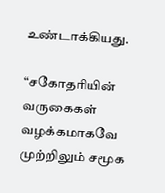உண்டாக்கியது.

“சகோதரியின் வருகைகள் வழக்கமாகவே முற்றிலும் சமூக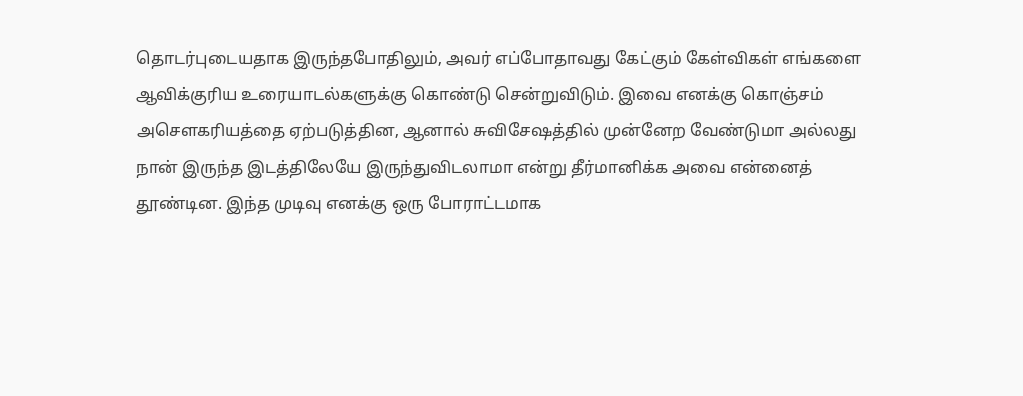தொடர்புடையதாக இருந்தபோதிலும், அவர் எப்போதாவது கேட்கும் கேள்விகள் எங்களை ஆவிக்குரிய உரையாடல்களுக்கு கொண்டு சென்றுவிடும். இவை எனக்கு கொஞ்சம் அசௌகரியத்தை ஏற்படுத்தின, ஆனால் சுவிசேஷத்தில் முன்னேற வேண்டுமா அல்லது நான் இருந்த இடத்திலேயே இருந்துவிடலாமா என்று தீர்மானிக்க அவை என்னைத் தூண்டின. இந்த முடிவு எனக்கு ஒரு போராட்டமாக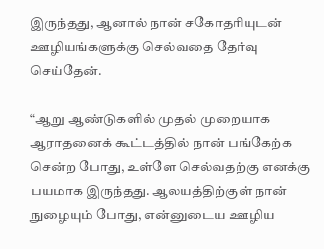இருந்தது, ஆனால் நான் சகோதரியுடன் ஊழியங்களுக்கு செல்வதை தேர்வு செய்தேன்.

“ஆறு ஆண்டுகளில் முதல் முறையாக ஆராதனைக் கூட்டத்தில் நான் பங்கேற்க சென்ற போது, உள்ளே செல்வதற்கு எனக்கு பயமாக இருந்தது. ஆலயத்திற்குள் நான் நுழையும் போது, என்னுடைய ஊழிய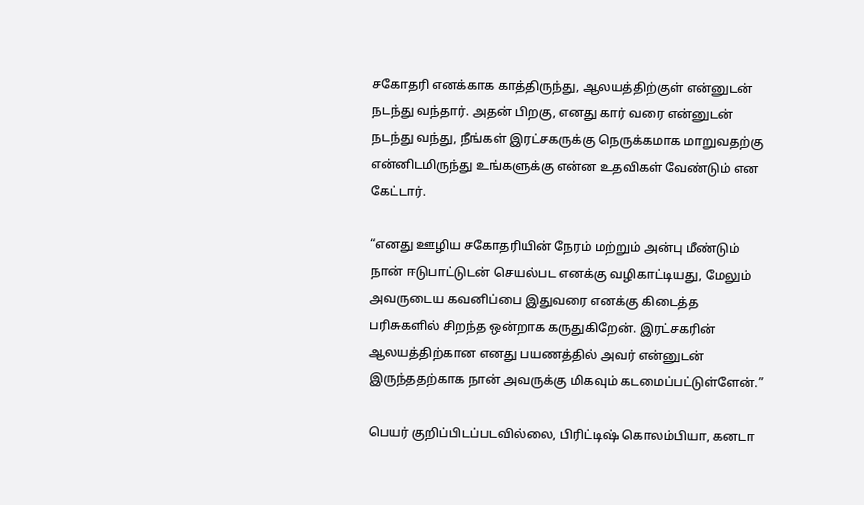சகோதரி எனக்காக காத்திருந்து, ஆலயத்திற்குள் என்னுடன் நடந்து வந்தார். அதன் பிறகு, எனது கார் வரை என்னுடன் நடந்து வந்து, நீங்கள் இரட்சகருக்கு நெருக்கமாக மாறுவதற்கு என்னிடமிருந்து உங்களுக்கு என்ன உதவிகள் வேண்டும் என கேட்டார்.

“எனது ஊழிய சகோதரியின் நேரம் மற்றும் அன்பு மீண்டும் நான் ஈடுபாட்டுடன் செயல்பட எனக்கு வழிகாட்டியது, மேலும் அவருடைய கவனிப்பை இதுவரை எனக்கு கிடைத்த பரிசுகளில் சிறந்த ஒன்றாக கருதுகிறேன். இரட்சகரின் ஆலயத்திற்கான எனது பயணத்தில் அவர் என்னுடன் இருந்ததற்காக நான் அவருக்கு மிகவும் கடமைப்பட்டுள்ளேன்.”

பெயர் குறிப்பிடப்படவில்லை, பிரிட்டிஷ் கொலம்பியா, கனடா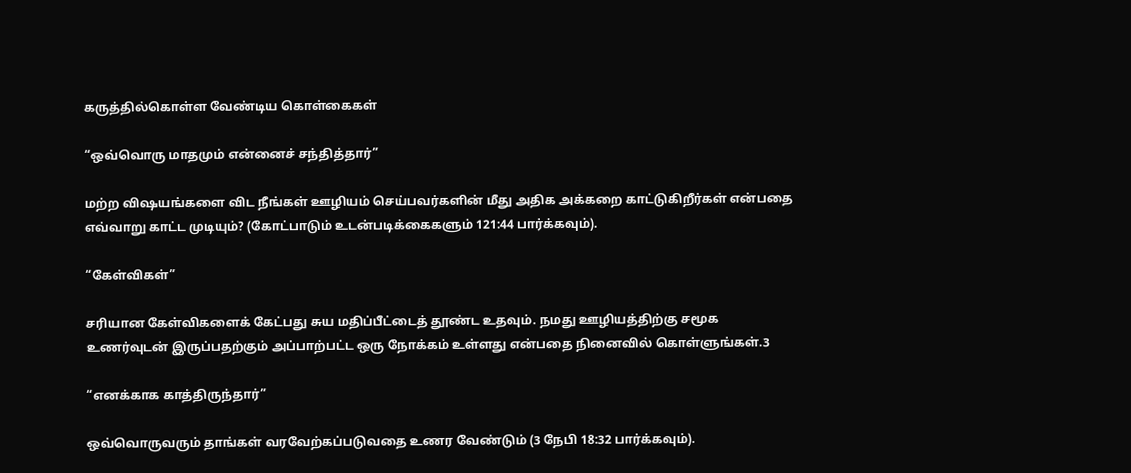கருத்தில்கொள்ள வேண்டிய கொள்கைகள்

“ஒவ்வொரு மாதமும் என்னைச் சந்தித்தார்”

மற்ற விஷயங்களை விட நீங்கள் ஊழியம் செய்பவர்களின் மீது அதிக அக்கறை காட்டுகிறீர்கள் என்பதை எவ்வாறு காட்ட முடியும்? (கோட்பாடும் உடன்படிக்கைகளும் 121:44 பார்க்கவும்).

“கேள்விகள்”

சரியான கேள்விகளைக் கேட்பது சுய மதிப்பீட்டைத் தூண்ட உதவும். நமது ஊழியத்திற்கு சமூக உணர்வுடன் இருப்பதற்கும் அப்பாற்பட்ட ஒரு நோக்கம் உள்ளது என்பதை நினைவில் கொள்ளுங்கள்.3

“எனக்காக காத்திருந்தார்”

ஒவ்வொருவரும் தாங்கள் வரவேற்கப்படுவதை உணர வேண்டும் (3 நேபி 18:32 பார்க்கவும்).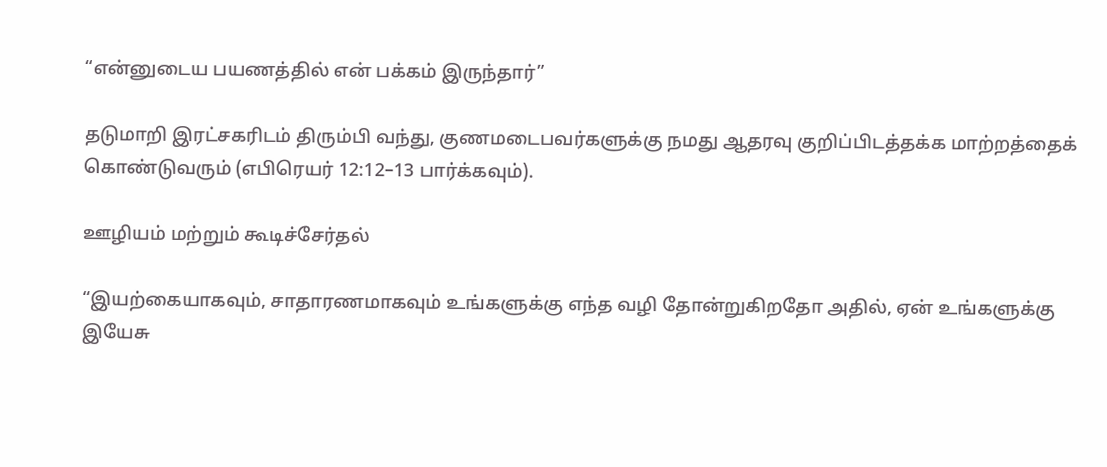“என்னுடைய பயணத்தில் என் பக்கம் இருந்தார்”

தடுமாறி இரட்சகரிடம் திரும்பி வந்து, குணமடைபவர்களுக்கு நமது ஆதரவு குறிப்பிடத்தக்க மாற்றத்தைக் கொண்டுவரும் (எபிரெயர் 12:12–13 பார்க்கவும்).

ஊழியம் மற்றும் கூடிச்சேர்தல்

“இயற்கையாகவும், சாதாரணமாகவும் உங்களுக்கு எந்த வழி தோன்றுகிறதோ அதில், ஏன் உங்களுக்கு இயேசு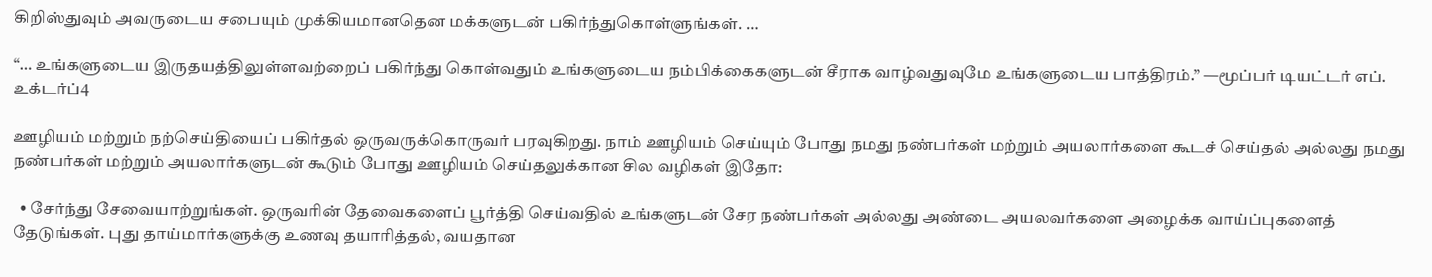கிறிஸ்துவும் அவருடைய சபையும் முக்கியமானதென மக்களுடன் பகிர்ந்துகொள்ளுங்கள். …

“… உங்களுடைய இருதயத்திலுள்ளவற்றைப் பகிர்ந்து கொள்வதும் உங்களுடைய நம்பிக்கைகளுடன் சீராக வாழ்வதுவுமே உங்களுடைய பாத்திரம்.” —மூப்பர் டியட்டர் எப். உக்டர்ப்4

ஊழியம் மற்றும் நற்செய்தியைப் பகிர்தல் ஒருவருக்கொருவர் பரவுகிறது. நாம் ஊழியம் செய்யும் போது நமது நண்பர்கள் மற்றும் அயலார்களை கூடச் செய்தல் அல்லது நமது நண்பர்கள் மற்றும் அயலார்களுடன் கூடும் போது ஊழியம் செய்தலுக்கான சில வழிகள் இதோ:

  • சேர்ந்து சேவையாற்றுங்கள். ஒருவரின் தேவைகளைப் பூர்த்தி செய்வதில் உங்களுடன் சேர நண்பர்கள் அல்லது அண்டை அயலவர்களை அழைக்க வாய்ப்புகளைத் தேடுங்கள். புது தாய்மார்களுக்கு உணவு தயாரித்தல், வயதான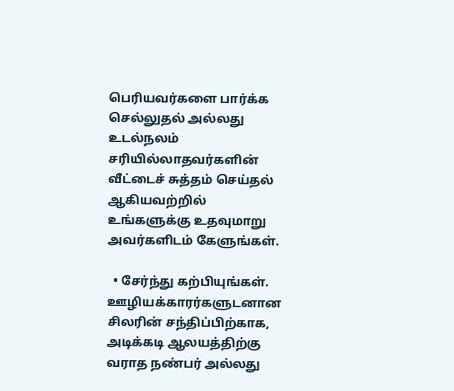பெரியவர்களை பார்க்க செல்லுதல் அல்லது உடல்நலம் சரியில்லாதவர்களின் வீட்டைச் சுத்தம் செய்தல் ஆகியவற்றில் உங்களுக்கு உதவுமாறு அவர்களிடம் கேளுங்கள்.

  • சேர்ந்து கற்பியுங்கள். ஊழியக்காரர்களுடனான சிலரின் சந்திப்பிற்காக, அடிக்கடி ஆலயத்திற்கு வராத நண்பர் அல்லது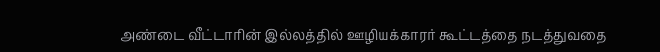அண்டை வீட்டாரின் இல்லத்தில் ஊழியக்காரர் கூட்டத்தை நடத்துவதை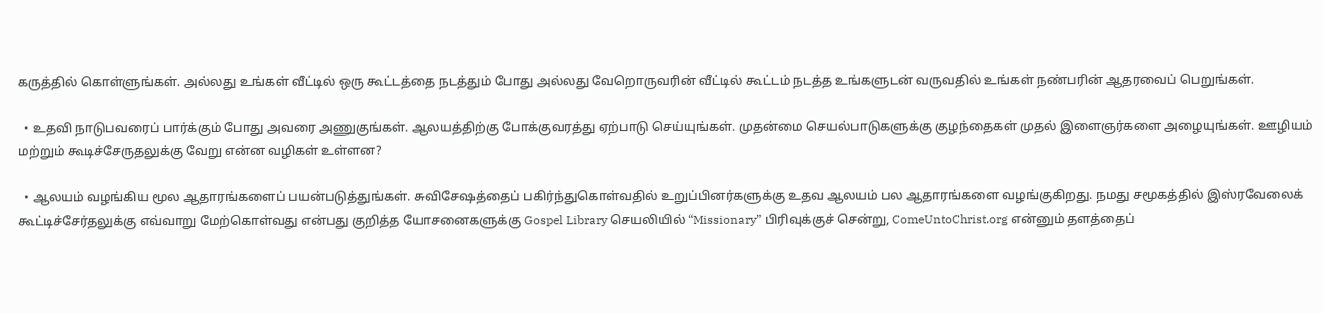கருத்தில் கொள்ளுங்கள். அல்லது உங்கள் வீட்டில் ஒரு கூட்டத்தை நடத்தும் போது அல்லது வேறொருவரின் வீட்டில் கூட்டம் நடத்த உங்களுடன் வருவதில் உங்கள் நண்பரின் ஆதரவைப் பெறுங்கள்.

  • உதவி நாடுபவரைப் பார்க்கும் போது அவரை அணுகுங்கள். ஆலயத்திற்கு போக்குவரத்து ஏற்பாடு செய்யுங்கள். முதன்மை செயல்பாடுகளுக்கு குழந்தைகள் முதல் இளைஞர்களை அழையுங்கள். ஊழியம் மற்றும் கூடிச்சேருதலுக்கு வேறு என்ன வழிகள் உள்ளன?

  • ஆலயம் வழங்கிய மூல ஆதாரங்களைப் பயன்படுத்துங்கள். சுவிசேஷத்தைப் பகிர்ந்துகொள்வதில் உறுப்பினர்களுக்கு உதவ ஆலயம் பல ஆதாரங்களை வழங்குகிறது. நமது சமூகத்தில் இஸ்ரவேலைக் கூட்டிச்சேர்தலுக்கு எவ்வாறு மேற்கொள்வது என்பது குறித்த யோசனைகளுக்கு Gospel Library செயலியில் “Missionary” பிரிவுக்குச் சென்று, ComeUntoChrist.org என்னும் தளத்தைப்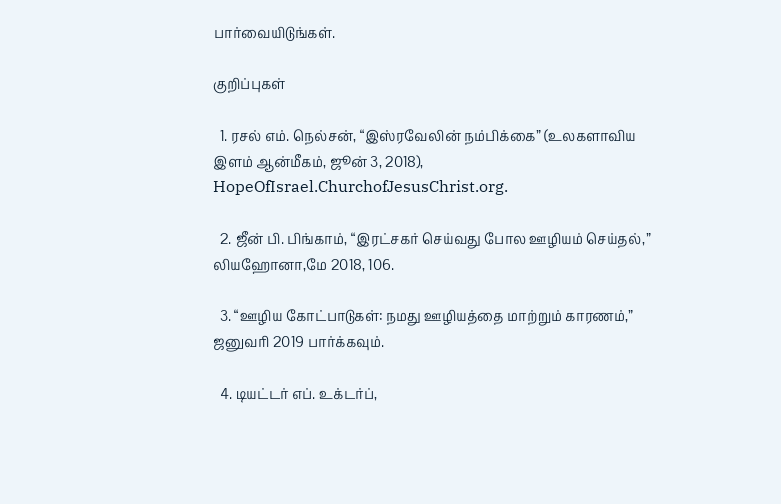பார்வையிடுங்கள்.

குறிப்புகள்

  1. ரசல் எம். நெல்சன், “இஸ்ரவேலின் நம்பிக்கை” (உலகளாவிய இளம் ஆன்மீகம், ஜூன் 3, 2018), HopeOfIsrael.ChurchofJesusChrist.org.

  2. ஜீன் பி. பிங்காம், “இரட்சகர் செய்வது போல ஊழியம் செய்தல்,” லியஹோனா,மே 2018, 106.

  3. “ஊழிய கோட்பாடுகள்: நமது ஊழியத்தை மாற்றும் காரணம்,” ஜனுவரி 2019 பார்க்கவும்.

  4. டியட்டர் எப். உக்டர்ப்,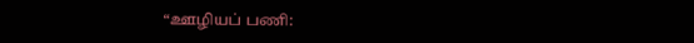“ஊழியப் பணி: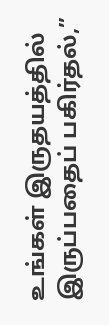உங்கள் இருதயத்தில் இருப்பதைப் பகிர்தல்,”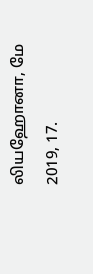லியஹோனா, மே 2019, 17.